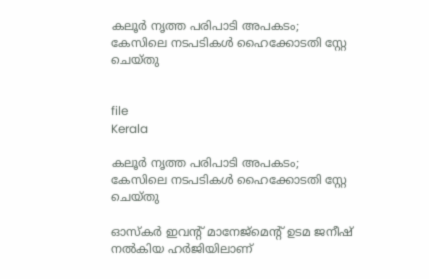കലൂർ നൃത്ത പരിപാടി അപകടം; കേസിലെ നടപടികൾ ഹൈക്കോടതി സ്റ്റേ ചെയ്തു


file
Kerala

കലൂർ നൃത്ത പരിപാടി അപകടം; കേസിലെ നടപടികൾ ഹൈക്കോടതി സ്റ്റേ ചെയ്തു

ഓസ്കർ ഇവന്‍റ് മാനേജ്മെന്‍റ് ഉടമ ജനീഷ് നൽകിയ ഹർജിയിലാണ്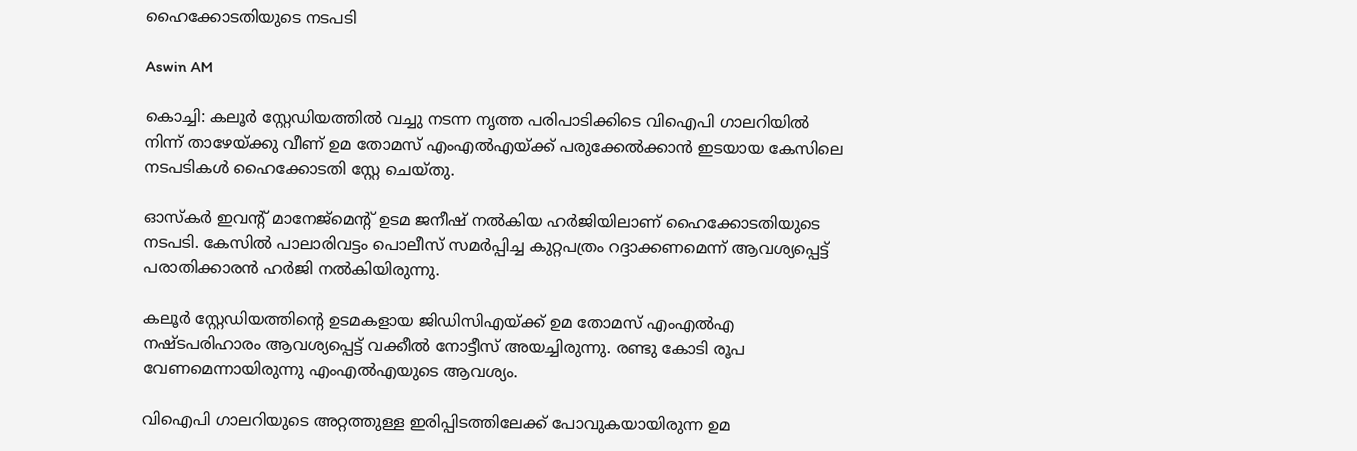ഹൈക്കോടതിയുടെ നടപടി

Aswin AM

കൊച്ചി: കലൂർ സ്റ്റേഡിയത്തിൽ വച്ചു നടന്ന നൃത്ത പരിപാടിക്കിടെ വിഐപി ഗാലറിയിൽ നിന്ന് താഴേയ്ക്കു വീണ് ഉമ തോമസ് എംഎൽഎയ്ക്ക് പരുക്കേൽക്കാൻ ഇടയായ കേസിലെ നടപടികൾ ഹൈക്കോടതി സ്റ്റേ ചെയ്തു.

ഓസ്കർ ഇവന്‍റ് മാനേജ്മെന്‍റ് ഉടമ ജനീഷ് നൽകിയ ഹർജിയിലാണ് ഹൈക്കോടതിയുടെ നടപടി. കേസിൽ പാലാരിവട്ടം പൊലീസ് സമർപ്പിച്ച കുറ്റപത്രം റദ്ദാക്കണമെന്ന് ആവശ‍്യപ്പെട്ട് പരാതിക്കാരൻ‌ ഹർജി നൽകിയിരുന്നു.

കലൂർ സ്റ്റേഡിയത്തിന്‍റെ ഉടമകളായ ജിഡിസിഎയ്ക്ക് ഉമ തോമസ് എംഎൽഎ നഷ്ടപരിഹാരം ആവശ‍്യപ്പെട്ട് വക്കീൽ നോട്ടീസ് അയച്ചിരുന്നു. രണ്ടു കോടി രൂപ വേണമെന്നായിരുന്നു എംഎൽഎയുടെ ആവശ‍്യം.

വിഐപി ഗ‍ാലറിയുടെ അറ്റത്തുള്ള ഇരിപ്പിടത്തിലേക്ക് പോവുകയായിരുന്ന ഉമ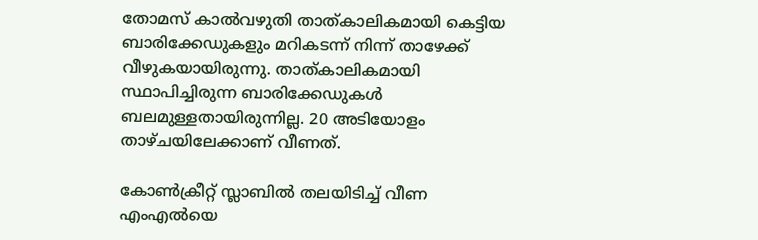തോമസ് കാല്‍വഴുതി താത്കാലികമായി കെട്ടിയ ബാരിക്കേഡുകളും മറികടന്ന് നിന്ന് താഴേക്ക് വീഴുകയായിരുന്നു. താത്കാലികമായി സ്ഥാപിച്ചിരുന്ന ബാരിക്കേഡുകൾ ബലമുള്ളതായിരുന്നില്ല. 20 അടിയോളം താഴ്ചയിലേക്കാണ് വീണത്.

കോൺക്രീറ്റ് സ്ലാബിൽ തലയിടിച്ച് വീണ എംഎൽയെ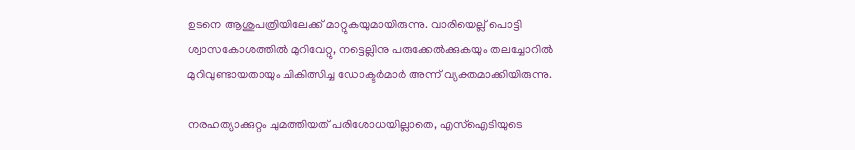ഉടനെ ആശുപത്രിയിലേക്ക് മാറ്റുകയുമായിരുന്നു. വാരിയെല്ല് പൊട്ടി ശ്വാസകോശത്തിൽ മുറിവേറ്റു, നട്ടെല്ലിനു പരുക്കേൽക്കുകയും തലച്ചോറിൽ മുറിവുണ്ടായതായും ചികിത്സിച്ച ഡോക്ടർമാർ അന്ന് വ‍്യക്തമാക്കിയിരുന്നു.

നരഹത്യാക്കുറ്റം ചുമത്തിയത് പരിശോധയില്ലാതെ, എസ്‌ഐടിയുടെ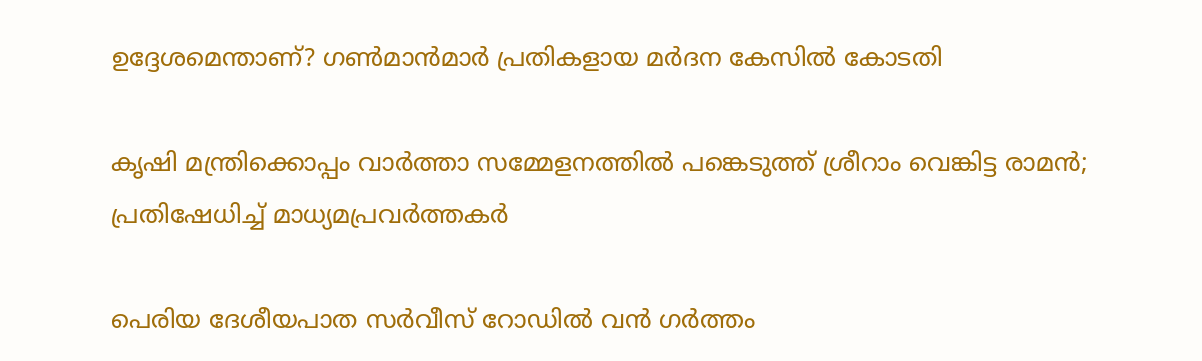ഉദ്ദേശമെന്താണ്? ഗൺമാൻമാർ പ്രതികളായ മർദന കേസിൽ കോടതി

കൃഷി മന്ത്രിക്കൊപ്പം വാർത്താ സമ്മേളനത്തിൽ പങ്കെടുത്ത് ശ്രീറാം വെങ്കിട്ട രാമൻ; പ്രതിഷേധിച്ച് മാധ‍്യമപ്രവർത്തകർ

പെരിയ ദേശീയപാത സർവീസ് റോഡിൽ വൻ ഗർത്തം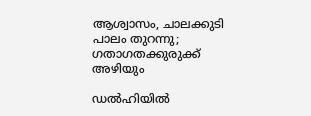ആശ്വാസം, ചാലക്കുടി പാലം തുറന്നു; ഗതാഗതക്കുരുക്ക് അഴിയും

ഡൽഹിയിൽ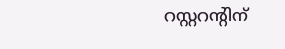റസ്റ്ററന്‍റിന്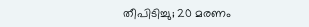തീപിടിച്ചു; 20 മരണം